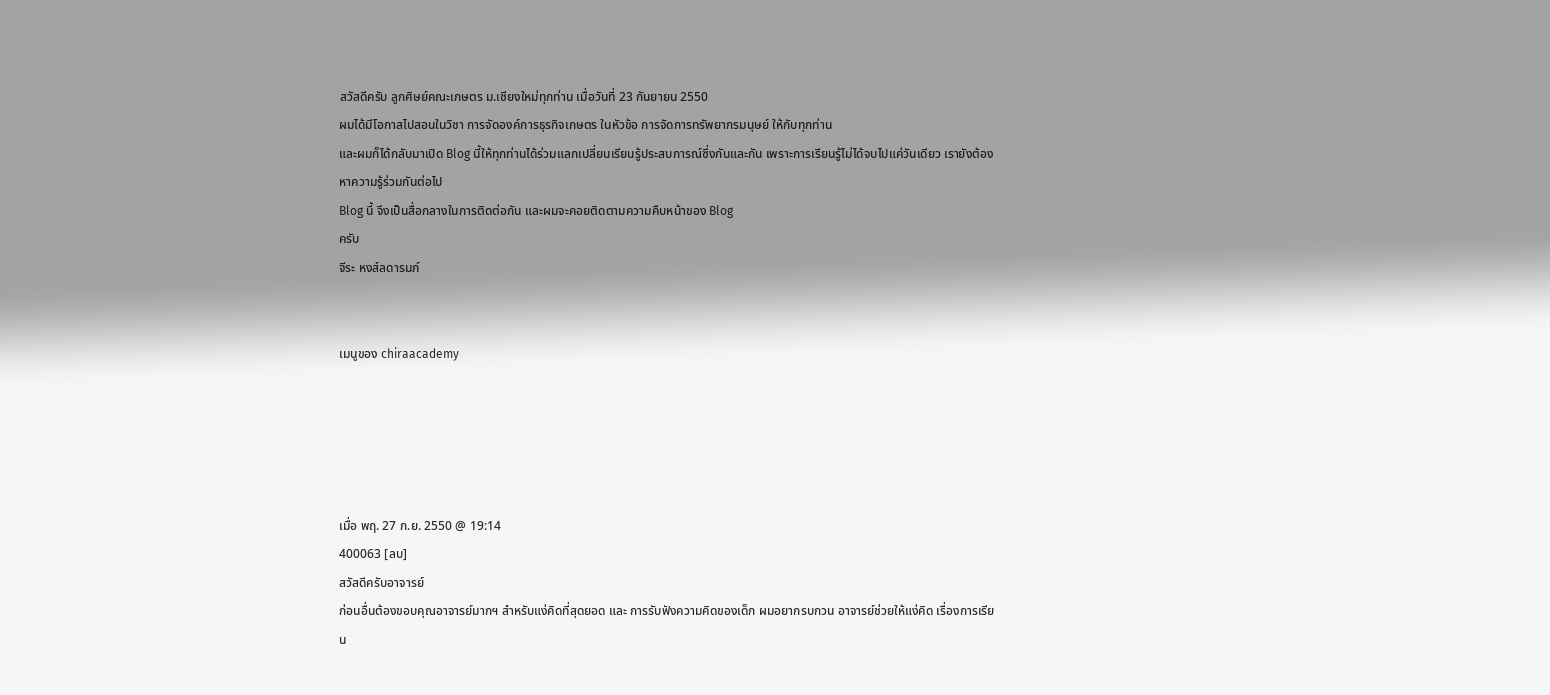สวัสดีครับ ลูกศิษย์คณะเกษตร ม.เชียงใหม่ทุกท่าน เมื่อวันที่ 23 กันยายน 2550
ผมได้มีโอกาสไปสอนในวิชา การจัดองค์การธุรกิจเกษตร ในหัวข้อ การจัดการทรัพยากรมนุษย์ ให้กับทุกท่าน
และผมก็ได้กลับมาเปิด Blog นี้ให้ทุกท่านได้ร่วมแลกเปลี่ยนเรียนรู้ประสบการณ์ซึ่งกันและกัน เพราะการเรียนรู้ไม่ได้จบไปแค่วันเดียว เรายังต้องหาความรู้ร่วมกันต่อไป
Blog นี้ จึงเป็นสื่อกลางในการติดต่อกัน และผมจะคอยติดตามความคืบหน้าของ Blog
ครับ
จีระ หงส์ลดารมภ์


เมนูของ chiraacademy





เมื่อ พฤ. 27 ก.ย. 2550 @ 19:14
400063 [ลบ]
สวัสดีครับอาจารย์
ก่อนอื่นต้องขอบคุณอาจารย์มากฯ สำหรับแง่คิดที่สุดยอด และ การรับฟังความคิดของเด็ก ผมอยากรบกวน อาจารย์ช่วยให้แง่คิด เรื่องการเรียน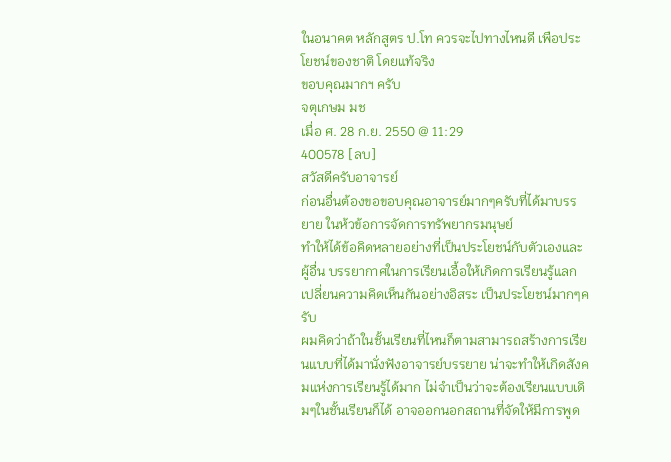ในอนาคต หลักสูตร ป.โท ควรจะไปทางไหนดี เพือประโยชน์ของชาติ โดยแท้จริง
ขอบคุณมากฯ ครับ
จตุเกษม มช
เมื่อ ศ. 28 ก.ย. 2550 @ 11:29
400578 [ลบ]
สวัสดีครับอาจารย์
ก่อนอื่นต้องขอขอบคุณอาจารย์มากๆครับที่ได้มาบรรยาย ในห้วข้อการจัดการทรัพยากรมนุษย์
ทำให้ได้ข้อคิดหลายอย่างที่เป็นประโยชน์กับตัวเองและผู้อื่น บรรยากาศในการเรียนเอื้อให้เกิดการเรียนรู้แลกเปลี่ยนความคิดเห็นกันอย่างอิสระ เป็นประโยชน์มากๆครับ
ผมคิดว่าถ้าในชั้นเรียนที่ไหนก็ตามสามารถสร้างการเรียนแบบที่ได้มานั่งฟังอาจารย์บรรยาย น่าจะทำให้เกิดสังคมแห่งการเรียนรู้ได้มาก ไม่จำเป็นว่าจะต้องเรียนแบบเดิมๆในชั้นเรียนก็ได้ อาจออกนอกสถานที่จัดให้มีการพูด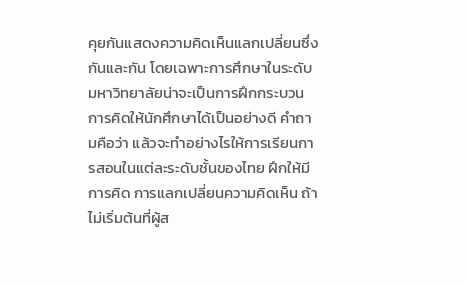คุยกันแสดงความคิดเห็นแลกเปลี่ยนซึ่งกันและกัน โดยเฉพาะการศึกษาในระดับมหาวิทยาลัยน่าจะเป็นการฝึกกระบวนการคิดให้นักศึกษาได้เป็นอย่างดี คำถามคือว่า แล้วจะทำอย่างไรให้การเรียนการสอนในแต่ละระดับชั้นของไทย ฝึกให้มีการคิด การแลกเปลี่ยนความคิดเห็น ถ้าไม่เริ่มต้นที่ผู้ส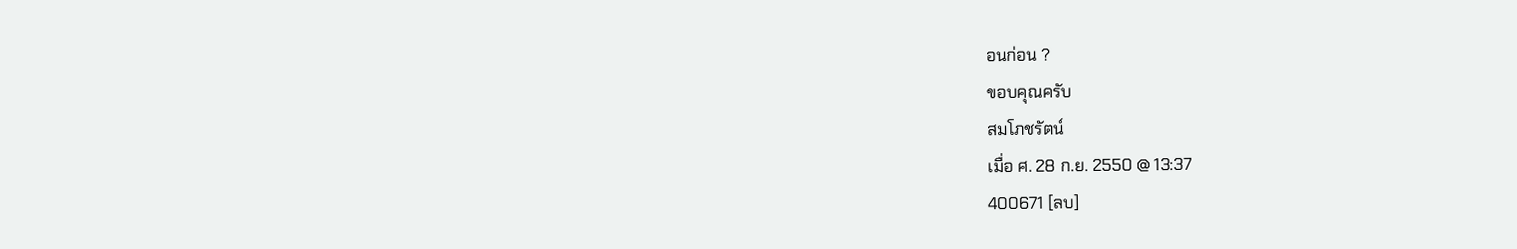อนก่อน ?
ขอบคุณครับ
สมโภชรัตน์
เมื่อ ศ. 28 ก.ย. 2550 @ 13:37
400671 [ลบ]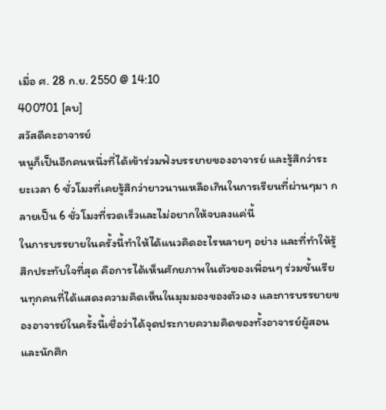เมื่อ ศ. 28 ก.ย. 2550 @ 14:10
400701 [ลบ]
สวัสดีคะอาจารย์
หนูก็เป็นอีกคนหนึ่งที่ได้เข้าร่วมฟังบรรยายของอาจารย์ และรู้สึกว่าระยะเวลา 6 ชั่วโมงที่เคยรู้สึกว่ายาวนานเหลือเกินในการเรียนที่ผ่านๆมา กลายเป็น 6 ชั่วโมงที่รวดเร็วและไม่อยากให้จบลงแค่นี้
ในการบรรยายในครั้งนี้ทำให้ได้แนวคิดอะไรหลายๆ อย่าง และที่ทำให้รู้สึกประทับใจที่สุด คือการได้เห็นศักยภาพในตัวของเพื่อนๆ ร่วมชั้นเรียนทุกคนที่ได้แสดงความคิดเห็นในมุมมองของตัวเอง และการบรรยายของอาจารย์ในครั้งนี้เชื่อว่าได้จุดประกายความคิดของทั้งอาจารย์ผู้สอนและนักศึก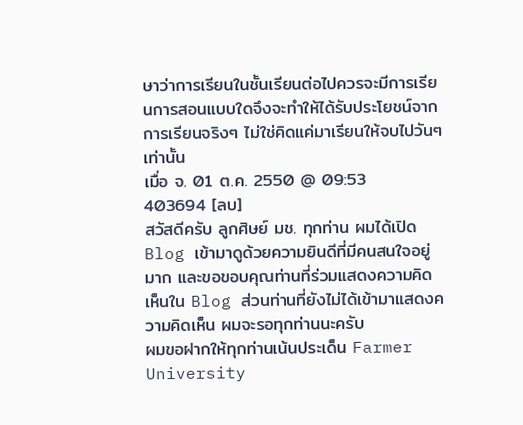ษาว่าการเรียนในชั้นเรียนต่อไปควรจะมีการเรียนการสอนแบบใดจึงจะทำให้ได้รับประโยชน์จากการเรียนจริงๆ ไม่ใช่คิดแค่มาเรียนให้จบไปวันๆ เท่านั้น
เมื่อ จ. 01 ต.ค. 2550 @ 09:53
403694 [ลบ]
สวัสดีครับ ลูกศิษย์ มช. ทุกท่าน ผมได้เปิด Blog เข้ามาดูด้วยความยินดีที่มีคนสนใจอยู่มาก และขอขอบคุณท่านที่ร่วมแสดงความคิดเห็นใน Blog ส่วนท่านที่ยังไม่ได้เข้ามาแสดงความคิดเห็น ผมจะรอทุกท่านนะครับ
ผมขอฝากให้ทุกท่านเน้นประเด็น Farmer University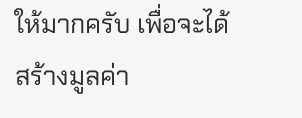ให้มากครับ เพื่อจะได้สร้างมูลค่า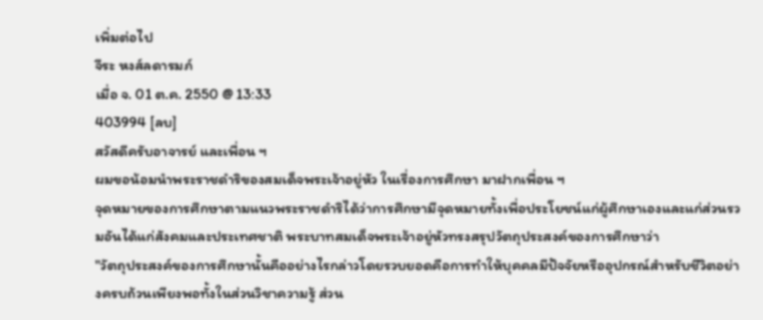เพิ่มต่อไป
จีระ หงส์ลดารมภ์
เมื่อ จ. 01 ต.ค. 2550 @ 13:33
403994 [ลบ]
สวัสดีครับอาจารย์ และเพื่อน ฯ
ผมขอน้อมนำพระราชดำริของสมเด็จพระเจ้าอยู่หัว ในเรื่องการศึกษา มาฝากเพื่อน ฯ
จุดหมายของการศึกษาตามแนวพระราชดำริได้ว่าการศึกษามีจุดหมายทั้งเพื่อประโยชน์แก่ผู้ศึกษาเองและแก่ส่วนรวมอันได้แก่สังคมและประเทศชาติ พระบาทสมเด็จพระเจ้าอยู่หัวทรงสรุปวัตถุประสงค์ของการศึกษาว่า
"วัตถุประสงค์ของการศึกษานั้นคืออย่างไรกล่าวโดยรวบยอดคือการทำให้บุคคลมีปัจจัยหรืออุปกรณ์สำหรับชีวิตอย่างครบถ้วนเพียงพอทั้งในส่วนวิชาความรู้ ส่วน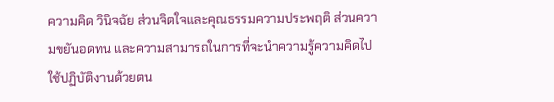ความคิด วินิจฉัย ส่วนจิตใจและคุณธรรมความประพฤติ ส่วนความขยันอดทน และความสามารถในการที่จะนำความรู้ความคิดไปใช้ปฏิบัติงานด้วยตน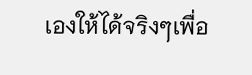เองให้ได้จริงๆเพื่อ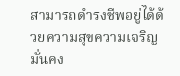สามารถดำรงชีพอยู่ได้ด้วยความสุขความเจริญมั่นคง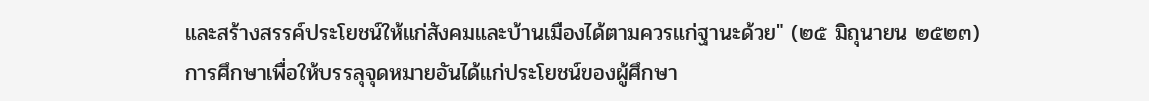และสร้างสรรค์ประโยชน์ให้แก่สังคมและบ้านเมืองได้ตามควรแก่ฐานะด้วย" (๒๕ มิถุนายน ๒๕๒๓)
การศึกษาเพื่อให้บรรลุจุดหมายอันได้แก่ประโยชน์ของผู้ศึกษา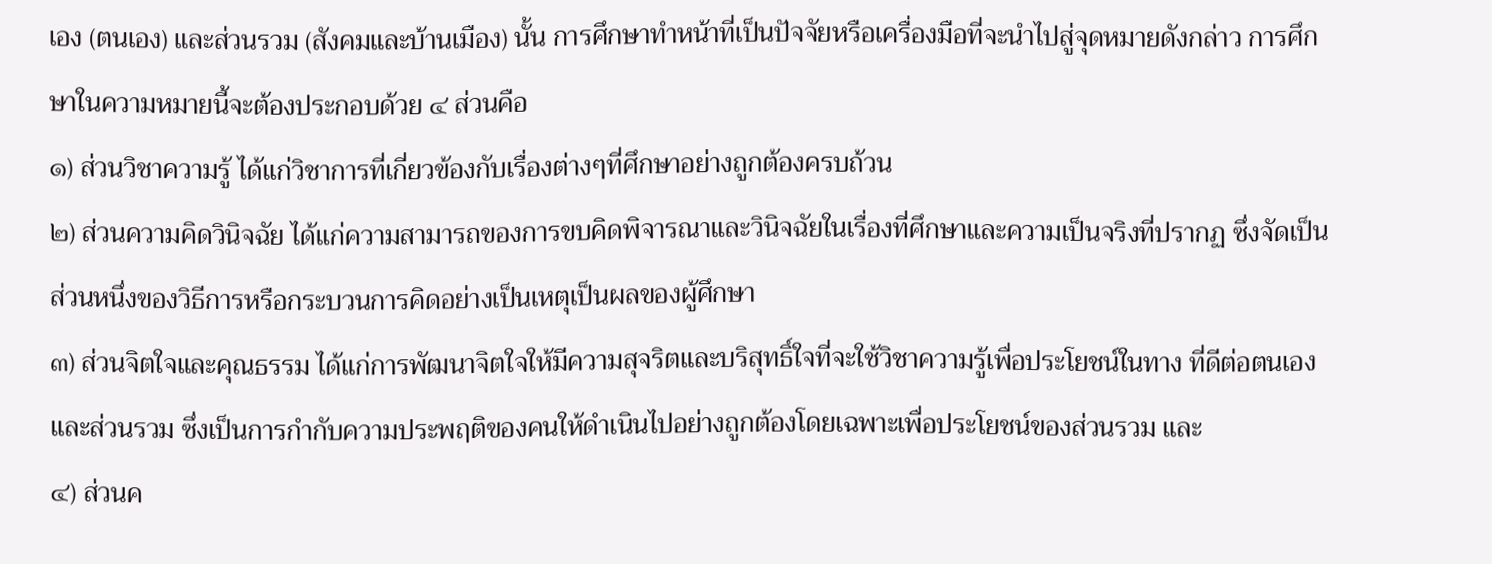เอง (ตนเอง) และส่วนรวม (สังคมและบ้านเมือง) นั้น การศึกษาทำหน้าที่เป็นปัจจัยหรือเครื่องมือที่จะนำไปสู่จุดหมายดังกล่าว การศึกษาในความหมายนี้จะต้องประกอบด้วย ๔ ส่วนคือ
๑) ส่วนวิชาความรู้ ได้แก่วิชาการที่เกี่ยวข้องกับเรื่องต่างๆที่ศึกษาอย่างถูกต้องครบถ้วน
๒) ส่วนความคิดวินิจฉัย ได้แก่ความสามารถของการขบคิดพิจารณาและวินิจฉัยในเรื่องที่ศึกษาและความเป็นจริงที่ปรากฏ ซึ่งจัดเป็นส่วนหนึ่งของวิธีการหรือกระบวนการคิดอย่างเป็นเหตุเป็นผลของผู้ศึกษา
๓) ส่วนจิตใจและคุณธรรม ได้แก่การพัฒนาจิตใจให้มีความสุจริตและบริสุทธิ์ใจที่จะใช้วิชาความรู้เพื่อประโยชน์ในทาง ที่ดีต่อตนเองและส่วนรวม ซึ่งเป็นการกำกับความประพฤติของคนให้ดำเนินไปอย่างถูกต้องโดยเฉพาะเพื่อประโยชน์ของส่วนรวม และ
๔) ส่วนค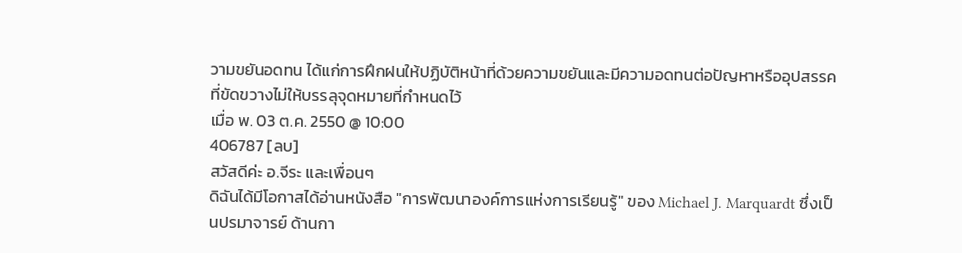วามขยันอดทน ได้แก่การฝึกฝนให้ปฏิบัติหน้าที่ด้วยความขยันและมีความอดทนต่อปัญหาหรืออุปสรรคที่ขัดขวางไม่ให้บรรลุจุดหมายที่กำหนดไว้
เมื่อ พ. 03 ต.ค. 2550 @ 10:00
406787 [ลบ]
สวัสดีค่ะ อ.จีระ และเพื่อนๆ
ดิฉันได้มีโอกาสได้อ่านหนังสือ "การพัฒนาองค์การแห่งการเรียนรู้" ของ Michael J. Marquardt ซึ่งเป็นปรมาจารย์ ด้านกา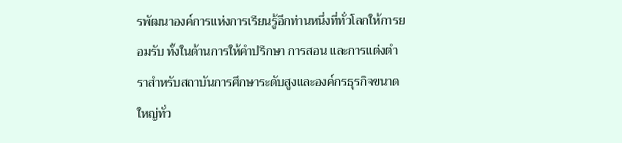รพัฒนาองค์การแห่งการเรียนรู้อีกท่านหนึ่งที่ทั่วโลกให้การยอมรับ ทั้งในด้านการให้คำปรึกษา การสอน และการแต่งตำราสำหรับสถาบันการศึกษาระดับสูงและองค์กรธุรกิจขนาดใหญ่ทั่ว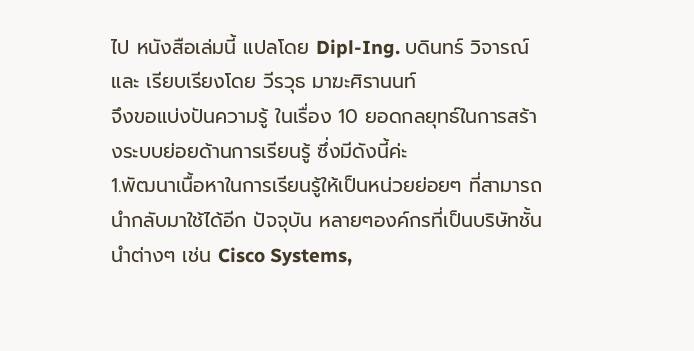ไป หนังสือเล่มนี้ แปลโดย Dipl-Ing. บดินทร์ วิจารณ์และ เรียบเรียงโดย วีรวุธ มาฆะศิรานนท์
จึงขอแบ่งปันความรู้ ในเรื่อง 10 ยอดกลยุทธ์ในการสร้างระบบย่อยด้านการเรียนรู้ ซึ่งมีดังนี้ค่ะ
1.พัฒนาเนื้อหาในการเรียนรู้ให้เป็นหน่วยย่อยๆ ที่สามารถนำกลับมาใช้ได้อีก ปัจจุบัน หลายๆองค์กรที่เป็นบริษัทชั้นนำต่างๆ เช่น Cisco Systems,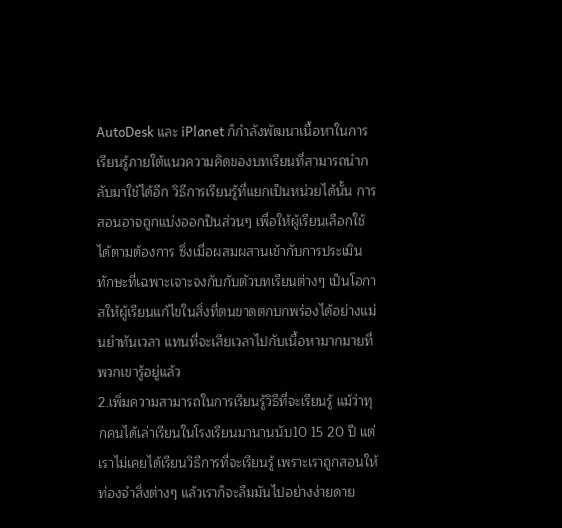AutoDesk และ iPlanet ก็กำลังพัฒนาเนื้อหาในการเรียนรู้ภายใต้แนวความคิดของบทเรียนที่สามารถนำกลับมาใช้ได้อีก วิธีการเรียนรู้ที่แยกเป็นหน่วยได้นั้น การสอนอาจถูกแบ่งออกป็นส่วนๆ เพื่อให้ผู้เรียนเลือกใช้ได้ตามต้องการ ซึ่งเมื่อผสมผสานเข้ากับการประเมินทักษะที่เฉพาะเจาะจงกับกับตัวบทเรียนต่างๆ เป็นโอกาสให้ผู้เรียนแก้ไขในสิ่งที่ตนขาดตกบกพร่องได้อย่างแม่นยำทันเวลา แทนที่จะเสียเวลาไปกับเนื้อหามากมายที่พวกเขารู้อยู่แล้ว
2.เพิ่มความสามารถในการเรียนรู้วิธีที่จะเรียนรู้ แม้ว่าทุกคนได้เล่าเรียนในโรงเรียนมานานนับ10 15 20 ปี แต่เราไม่เคยได้เรียนวิธีการที่จะเรียนรู้ เพราะเราถูกสอนให้ท่องจำสิ่งต่างๆ แล้วเราก็จะลืมมันไปอย่างง่ายดาย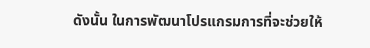ดังนั้น ในการพัฒนาโปรแกรมการที่จะช่วยให้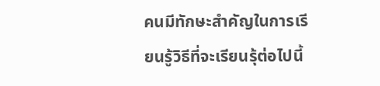คนมีทักษะสำคัญในการเรียนรู้วิธีที่จะเรียนรุ้ต่อไปนี้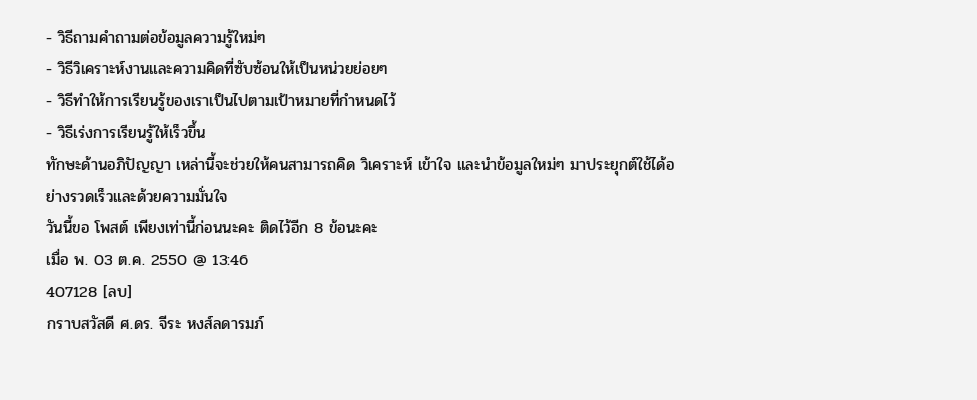- วิธีถามคำถามต่อข้อมูลความรู้ใหม่ๆ
- วิธีวิเคราะห์งานและความคิดที่ซับซ้อนให้เป็นหน่วยย่อยๆ
- วิธีทำให้การเรียนรู้ของเราเป็นไปตามเป้าหมายที่กำหนดไว้
- วิธีเร่งการเรียนรู้ให้เร็วขึ้น
ทักษะด้านอภิปัญญา เหล่านี้จะช่วยให้คนสามารถคิด วิเคราะห์ เข้าใจ และนำข้อมูลใหม่ๆ มาประยุกต์ใช้ได้อย่างรวดเร็วและด้วยความมั่นใจ
วันนี้ขอ โพสต์ เพียงเท่านี้ก่อนนะคะ ติดไว้อีก 8 ข้อนะคะ
เมื่อ พ. 03 ต.ค. 2550 @ 13:46
407128 [ลบ]
กราบสวัสดี ศ.ดร. จีระ หงส์ลดารมภ์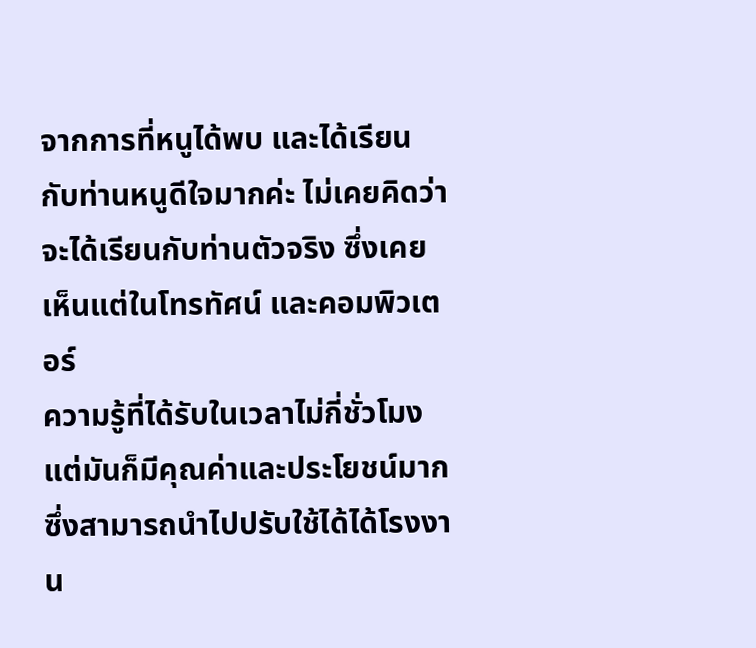จากการที่หนูได้พบ และได้เรียนกับท่านหนูดีใจมากค่ะ ไม่เคยคิดว่า จะได้เรียนกับท่านตัวจริง ซึ่งเคยเห็นแต่ในโทรทัศน์ และคอมพิวเตอร์
ความรู้ที่ได้รับในเวลาไม่กี่ชั่วโมง แต่มันก็มีคุณค่าและประโยชน์มาก ซึ่งสามารถนำไปปรับใช้ได้ได้โรงงาน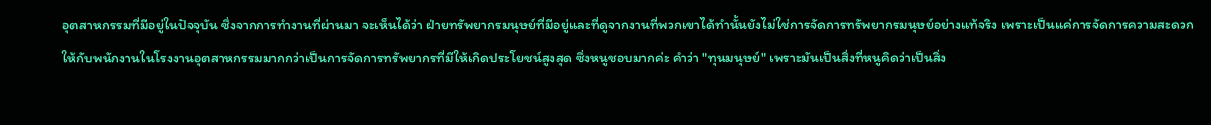อุตสาหกรรมที่มีอยู่ในปัจจุบัน ซึ่งจากการทำงานที่ผ่านมา จะเห็นได้ว่า ฝ่ายทรัพยากรมนุษย์ที่มีอยู่และที่ดูจากงานที่พวกเขาได้ทำนั้นยังไม่ใช่การจัดการทรัพยากรมนุษย์อย่างแท้จริง เพราะเป็นแค่การจัดการความสะดวกให้กับพนักงานในโรงงานอุตสาหกรรมมากกว่าเป็นการจัดการทรัพยากรที่มีให้เกิดประโยชน์สูงสุด ซึ่งหนูชอบมากค่ะ คำว่า "ทุนมนุษย์" เพราะมันเป็นสิ่งที่หนูคิดว่าเป็นสิ่ง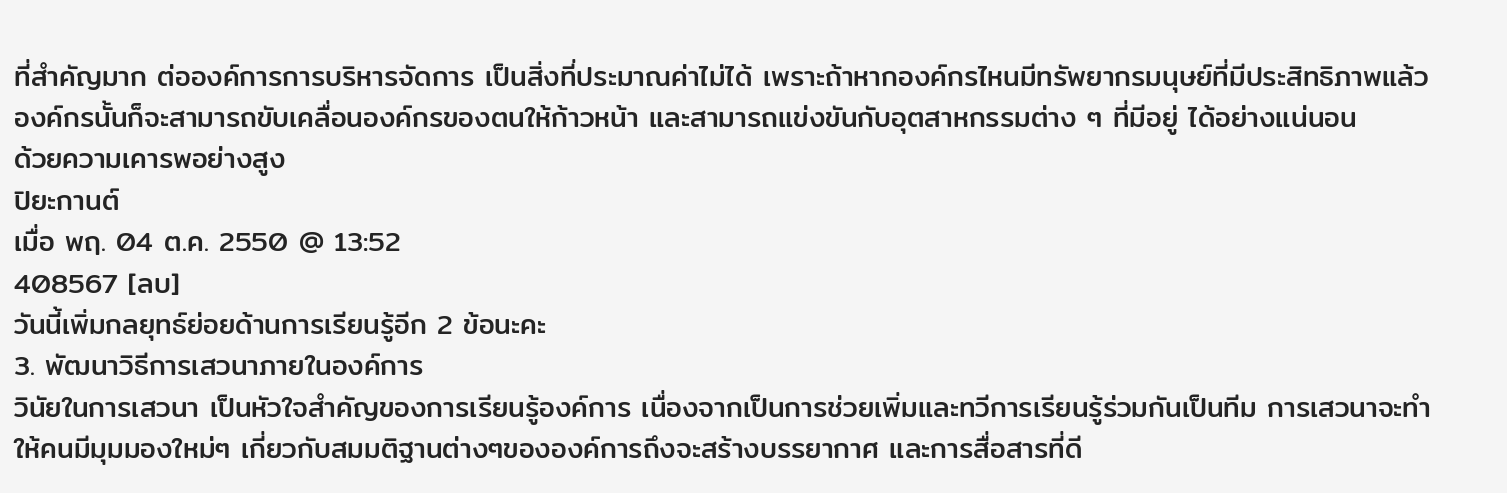ที่สำคัญมาก ต่อองค์การการบริหารจัดการ เป็นสิ่งที่ประมาณค่าไม่ได้ เพราะถ้าหากองค์กรไหนมีทรัพยากรมนุษย์ที่มีประสิทธิภาพแล้ว องค์กรนั้นก็จะสามารถขับเคลื่อนองค์กรของตนให้ก้าวหน้า และสามารถแข่งขันกับอุตสาหกรรมต่าง ๆ ที่มีอยู่ ได้อย่างแน่นอน
ด้วยความเคารพอย่างสูง
ปิยะกานต์
เมื่อ พฤ. 04 ต.ค. 2550 @ 13:52
408567 [ลบ]
วันนี้เพิ่มกลยุทธ์ย่อยด้านการเรียนรู้อีก 2 ข้อนะคะ
3. พัฒนาวิธีการเสวนาภายในองค์การ
วินัยในการเสวนา เป็นหัวใจสำคัญของการเรียนรู้องค์การ เนื่องจากเป็นการช่วยเพิ่มและทวีการเรียนรู้ร่วมกันเป็นทีม การเสวนาจะทำให้คนมีมุมมองใหม่ๆ เกี่ยวกับสมมติฐานต่างๆขององค์การถึงจะสร้างบรรยากาศ และการสื่อสารที่ดี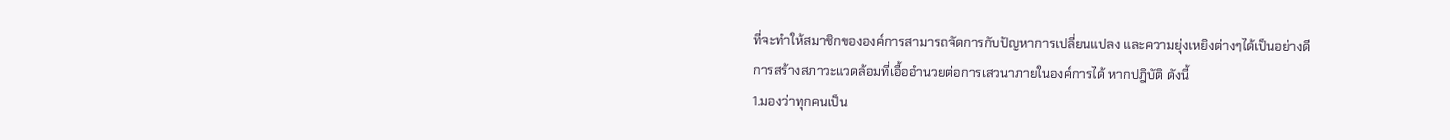ที่จะทำให้สมาชิกขององค์การสามารถจัดการกับปัญหาการเปลี่ยนแปลง และความยุ่งเหยิงต่างๆได้เป็นอย่างดี
การสร้างสภาวะแวดล้อมที่เอื้ออำนวยต่อการเสวนาภายในองค์การได้ หากปฎิบัติ ดังนี้
1.มองว่าทุกคนเป็น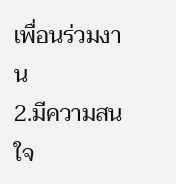เพื่อนร่วมงาน
2.มีความสนใจ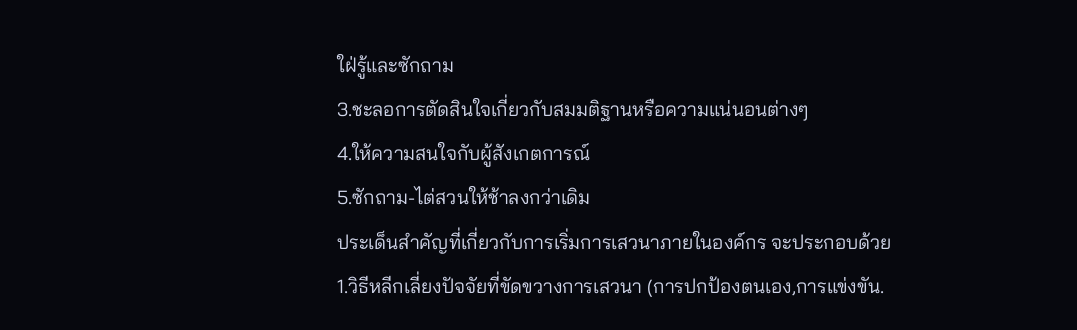ใฝ่รู้และซักถาม
3.ชะลอการตัดสินใจเกี่ยวกับสมมติฐานหรือความแน่นอนต่างๆ
4.ให้ความสนใจกับผู้สังเกตการณ์
5.ซักถาม-ไต่สวนให้ช้าลงกว่าเดิม
ประเด็นสำคัญที่เกี่ยวกับการเริ่มการเสวนาภายในองค์กร จะประกอบด้วย
1.วิธีหลีกเลี่ยงปัจจัยที่ขัดขวางการเสวนา (การปกป้องตนเอง,การแข่งขัน.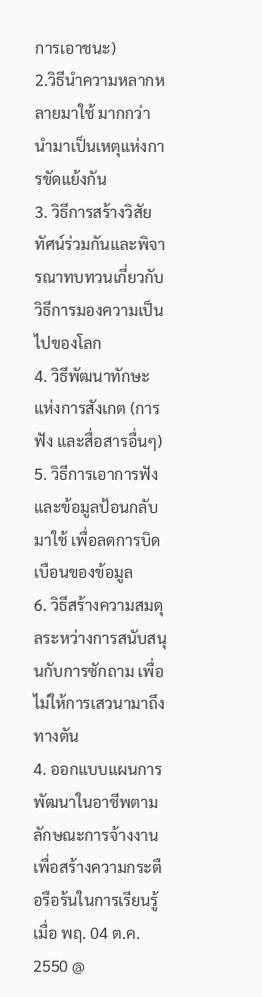การเอาชนะ)
2.วิธีนำความหลากหลายมาใช้ มากกว่านำมาเป็นเหตุแห่งการขัดแย้งกัน
3. วิธีการสร้างวิสัยทัศน์ร่วมกันและพิจารณาทบทวนเกี่ยวกับวิธีการมองความเป็นไปของโลก
4. วิธีพัฒนาทักษะแห่งการสังเกต (การฟัง และสื่อสารอื่นๆ)
5. วิธีการเอาการฟังและข้อมูลป้อนกลับมาใช้ เพื่อลดการบิดเบือนของข้อมูล
6. วิธีสร้างความสมดุลระหว่างการสนับสนุนกับการซักถาม เพื่อไม่ให้การเสวนามาถึงทางตัน
4. ออกแบบแผนการพัฒนาในอาชีพตามลักษณะการจ้างงาน เพื่อสร้างความกระตือรือร้นในการเรียนรู้
เมื่อ พฤ. 04 ต.ค. 2550 @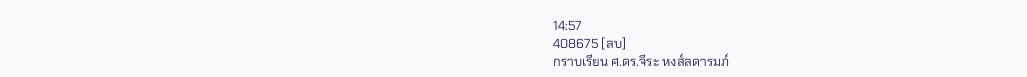14:57
408675 [ลบ]
กราบเรียน ศ.ดร.จีระ หงส์ลดารมภ์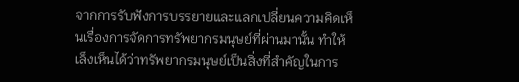จากการรับฟังการบรรยายและแลกเปลี่ยนความคิดเห็นเรื่องการจัดการทรัพยากรมนุษย์ที่ผ่านมานั้น ทำให้เล็งเห็นได้ว่าทรัพยากรมนุษย์เป็นสิ่งที่สำคัญในการ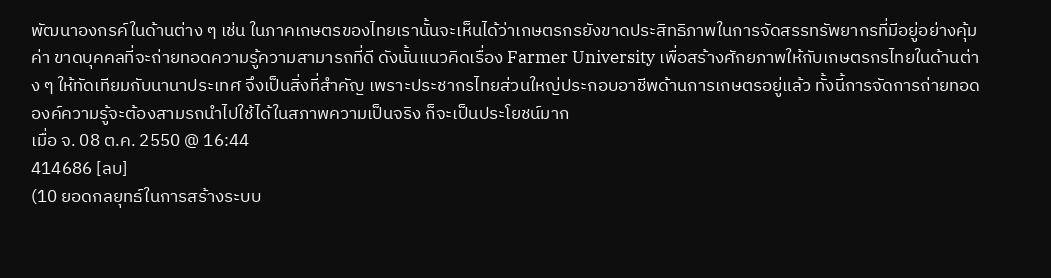พัฒนาองกรค์ในด้านต่าง ๆ เช่น ในภาคเกษตรของไทยเรานั้นจะเห็นได้ว่าเกษตรกรยังขาดประสิทธิภาพในการจัดสรรทรัพยากรที่มีอยู่อย่างคุ้มค่า ขาดบุคคลที่จะถ่ายทอดความรู้ความสามารถที่ดี ดังนั้นแนวคิดเรื่อง Farmer University เพื่อสร้างศักยภาพให้กับเกษตรกรไทยในด้านต่าง ๆ ให้ทัดเทียมกับนานาประเทศ จึงเป็นสิ่งที่สำคัญ เพราะประชากรไทยส่วนใหญ่ประกอบอาชีพด้านการเกษตรอยู่แล้ว ทั้งนี้การจัดการถ่ายทอดองค์ความรู้จะต้องสามรถนำไปใช้ได้ในสภาพความเป็นจริง ก็จะเป็นประโยชน์มาก
เมื่อ จ. 08 ต.ค. 2550 @ 16:44
414686 [ลบ]
(10 ยอดกลยุทธ์ในการสร้างระบบ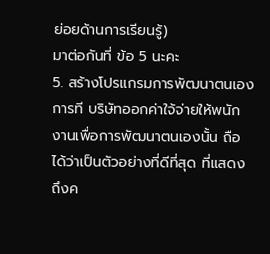ย่อยด้านการเรียนรู้)
มาต่อกันที่ ข้อ 5 นะคะ
5. สร้างโปรแกรมการพัฒนาตนเอง
การที บริษัทออกค่าใจ้จ่ายให้พนักงานเพื่อการพัฒนาตนเองนั้น ถือได้ว่าเป็นตัวอย่างที่ดีที่สุด ที่แสดงถึงค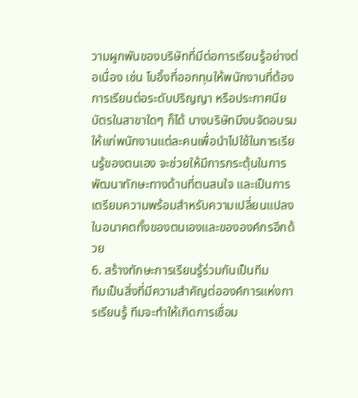วามผูกพันของบริษัทที่มีต่อการเรียนรู้อย่างต่อเนื่อง เช่น โบอิ้งที่ออกทุนให้พนักงานที่ต้องการเรียนต่อระดับปริญญา หรือประกาศนียบัตรในสาขาใดๆ ก็ได้ บางบริษัทมีงบจัดอบรมให้แก่พนักงานแต่ละคนเพื่อนำไปใช้ในการเรียนรู้ของตนเอง จะช่วยให้มีการกระตุ้นในการพัฒนาทักษะทางด้านที่ตนสนใจ และเป็นการเตรียมความพร้อมสำหรับความเปลี่ยนแปลงในอนาคตทั้งของตนเองและขององค์กรอีกด้วย
6. สร้างทักษะการเรียนรู้ร่วมกันเป็นทีม
ทีมเป็นสิ่งที่มีความสำคัญต่อองค์การแห่งการเรียนรู้ ทีมจะทำให้เกิดการเชื่อม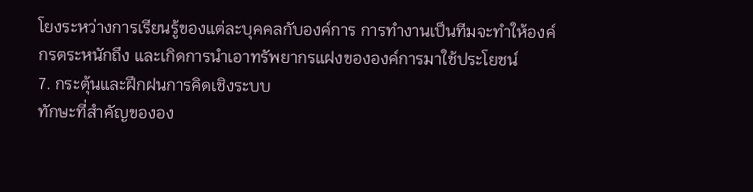โยงระหว่างการเรียนรู้ของแต่ละบุคคลกับองค์การ การทำงานเป็นทีมจะทำให้องค์กรตระหนักถึง และเกิดการนำเอาทรัพยากรแฝงขององค์การมาใช้ประโยชน์
7. กระตุ้นและฝึกฝนการคิดเชิงระบบ
ทักษะที่สำคัญขององ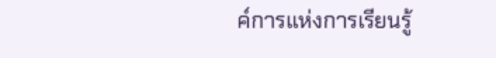ค์การแห่งการเรียนรู้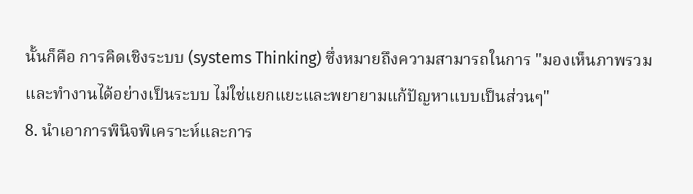นั้นก็คือ การคิดเชิงระบบ (systems Thinking) ซึ่งหมายถึงความสามารถในการ "มองเห็นภาพรวมและทำงานได้อย่างเป็นระบบ ไม่ใช่แยกแยะและพยายามแก้ปัญหาแบบเป็นส่วนๆ"
8. นำเอาการพินิจพิเคราะห์และการ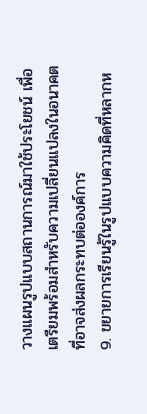วางแผนรูปแบบสถานการณ์มาใช้ประโยชน์ เพื่อเตรียมพร้อมสำหรับความเปลี่ยนแปลงในอนาคตที่อาจส่งผลกระทบต่อองค์การ
9. ขยายการเรียนรู้ในรูปแบบความคิดที่หลากห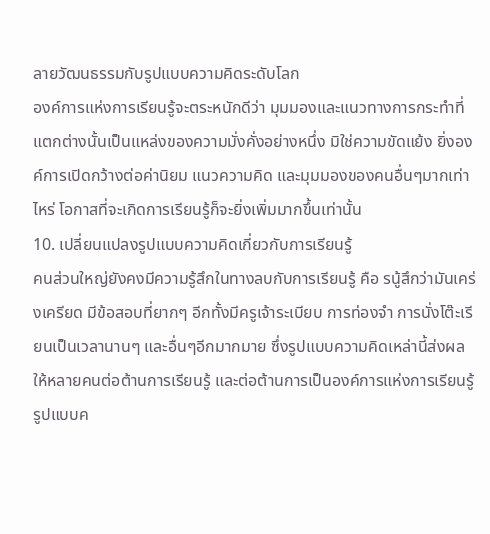ลายวัฒนธรรมกับรูปแบบความคิดระดับโลก
องค์การแห่งการเรียนรู้จะตระหนักดีว่า มุมมองและแนวทางการกระทำที่แตกต่างนั้นเป็นแหล่งของความมั่งคั่งอย่างหนึ่ง มิใช่ความขัดแย้ง ยิ่งองค์การเปิดกว้างต่อค่านิยม แนวความคิด และมุมมองของคนอื่นๆมากเท่าไหร่ โอกาสที่จะเกิดการเรียนรู้ก็จะยิ่งเพิ่มมากขึ้นเท่านั้น
10. เปลี่ยนแปลงรูปแบบความคิดเกี่ยวกับการเรียนรู้
คนส่วนใหญ่ยังคงมีความรู้สึกในทางลบกับการเรียนรู้ คือ รนู้สึกว่ามันเคร่งเครียด มีข้อสอบที่ยากๆ อีกทั้งมีครูเจ้าระเบียบ การท่องจำ การนั่งโต๊ะเรียนเป็นเวลานานๆ และอื่นๆอีกมากมาย ซึ่งรูปแบบความคิดเหล่านี้ส่งผลให้หลายคนต่อต้านการเรียนรู้ และต่อต้านการเป็นองค์การแห่งการเรียนรู้
รูปแบบค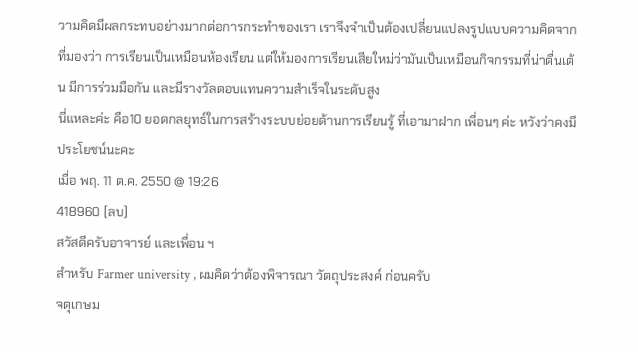วามคิดมีผลกระทบอย่างมากต่อการกระทำของเรา เราจึงจำเป็นต้องเปลี่ยนแปลงรูปแบบความคิดจากที่มองว่า การเรียนเป็นเหมือนห้องเรียน แต่ให้มองการเรียนเสียใหม่ว่ามันเป็นเหมือนกิจกรรมที่น่าตื่นเต้น มีการร่วมมือกัน และมีรางวัลตอบแทนความสำเร็จในระดับสูง
นี่แหละค่ะ คือ10 ยอดกลยุทธ์ในการสร้างระบบย่อยด้านการเรียนรู้ ที่เอามาฝาก เพื่อนๆ ค่ะ หวังว่าคงมีประโยชน์นะคะ
เมื่อ พฤ. 11 ต.ค. 2550 @ 19:26
418960 [ลบ]
สวัสดีครับอาจารย์ และเพื่อน ฯ
สำหรับ Farmer university , ผมคิดว่าต้องพิจารณา วัตถุประสงค์ ก่อนครับ
จตุเกษม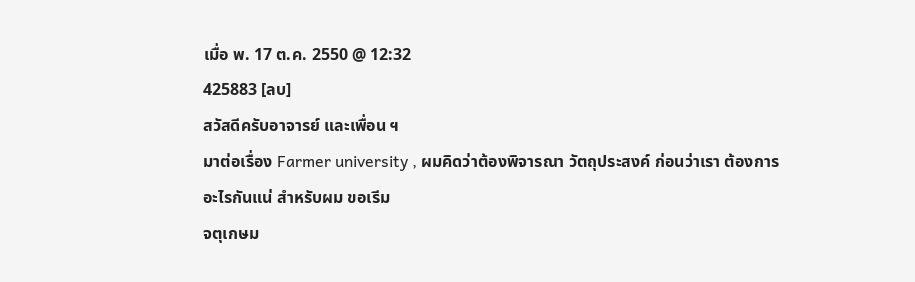เมื่อ พ. 17 ต.ค. 2550 @ 12:32
425883 [ลบ]
สวัสดีครับอาจารย์ และเพื่อน ฯ
มาต่อเรื่อง Farmer university , ผมคิดว่าต้องพิจารณา วัตถุประสงค์ ก่อนว่าเรา ต้องการอะไรกันแน่ สำหรับผม ขอเรีม
จตุเกษม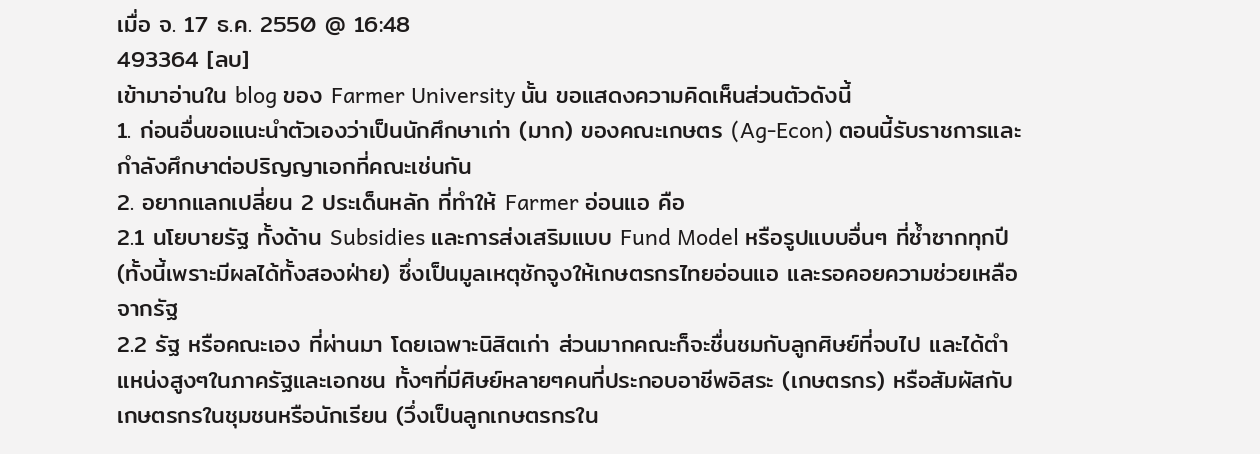เมื่อ จ. 17 ธ.ค. 2550 @ 16:48
493364 [ลบ]
เข้ามาอ่านใน blog ของ Farmer University นั้น ขอแสดงความคิดเห็นส่วนตัวดังนี้
1. ก่อนอื่นขอแนะนำตัวเองว่าเป็นนักศึกษาเก่า (มาก) ของคณะเกษตร (Ag-Econ) ตอนนี้รับราชการและกำลังศึกษาต่อปริญญาเอกที่คณะเช่นกัน
2. อยากแลกเปลี่ยน 2 ประเด็นหลัก ที่ทำให้ Farmer อ่อนแอ คือ
2.1 นโยบายรัฐ ทั้งด้าน Subsidies และการส่งเสริมแบบ Fund Model หรือรูปแบบอื่นๆ ที่ซ้ำซากทุกปี (ทั้งนี้เพราะมีผลได้ทั้งสองฝ่าย) ซึ่งเป็นมูลเหตุชักจูงให้เกษตรกรไทยอ่อนแอ และรอคอยความช่วยเหลือจากรัฐ
2.2 รัฐ หรือคณะเอง ที่ผ่านมา โดยเฉพาะนิสิตเก่า ส่วนมากคณะก็จะชื่นชมกับลูกศิษย์ที่จบไป และได้ตำแหน่งสูงๆในภาครัฐและเอกชน ทั้งๆที่มีศิษย์หลายๆคนที่ประกอบอาชีพอิสระ (เกษตรกร) หรือสัมผัสกับเกษตรกรในชุมชนหรือนักเรียน (วึ่งเป็นลูกเกษตรกรใน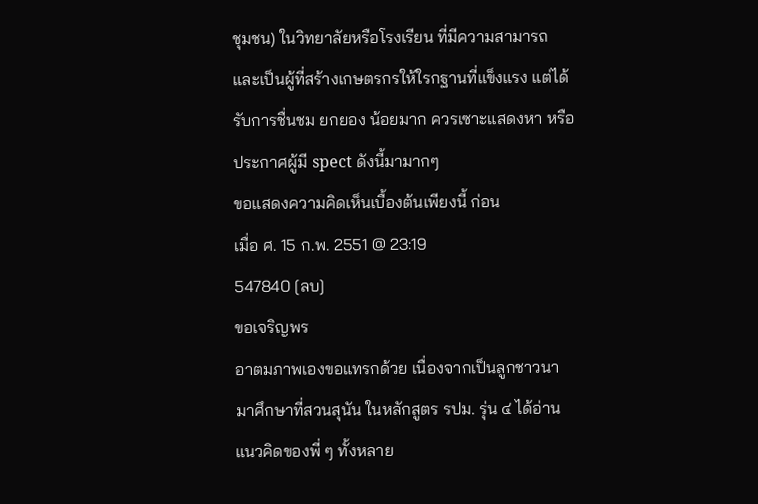ชุมชน) ในวิทยาลัยหรือโรงเรียน ที่มีความสามารถและเป็นผู้ที่สร้างเกษตรกรให้ใรกฐานที่แข็งแรง แต่ได้รับการชื่นชม ยกยอง น้อยมาก ควรเซาะแสดงหา หรือ ประกาศผู้มี spect ดังนี้มามากๆ
ขอแสดงความคิดเห็นเบื้องต้นเพียงนี้ ก่อน
เมื่อ ศ. 15 ก.พ. 2551 @ 23:19
547840 [ลบ]
ขอเจริญพร
อาตมภาพเองขอแทรกด้วย เนื่องจากเป็นลูกชาวนา มาศึกษาที่สวนสุนัน ในหลักสูตร รปม. รุ่น ๔ ได้อ่านแนวคิดของพี่ ๆ ทั้งหลาย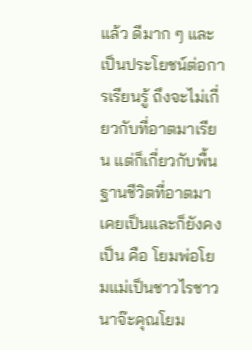แล้ว ดีมาก ๆ และเป็นประโยชน์ต่อการเรียนรู้ ถึงจะไม่เกี่ยวกับที่อาตมาเรียน แต่ก็เกี่ยวกับพื้นฐานชีวิตที่อาตมาเคยเป็นและก็ยังคงเป็น คือ โยมพ่อโยมแม่เป็นชาวไรชาวนาจ๊ะคุณโยม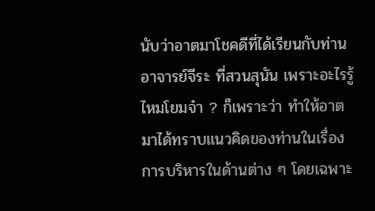นับว่าอาตมาโชคดีที่ได้เรียนกับท่านอาจารย์จีระ ที่สวนสุนัน เพราะอะไรรู้ไหมโยมจ๋า ? ก็เพราะว่า ทำให้อาตมาได้ทราบแนวคิดของท่านในเรื่องการบริหารในด้านต่าง ๆ โดยเฉพาะ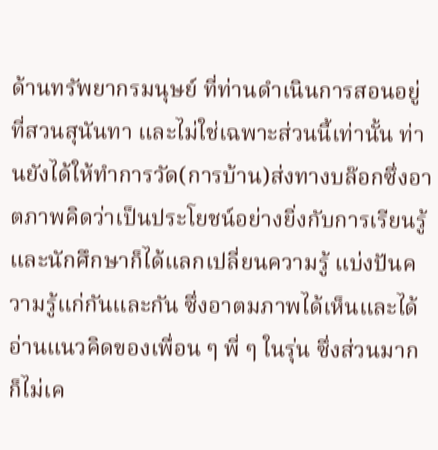ด้านทรัพยากรมนุษย์ ที่ท่านดำเนินการสอนอยู่ที่สวนสุนันทา และไม่ใช่เฉพาะส่วนนี้เท่านั้น ท่านยังได้ให้ทำการวัด(การบ้าน)ส่งทางบล๊อกซึ่งอาตภาพคิดว่าเป็นประโยชน์อย่างยิ่งกับการเรียนรู้และนักศึกษาก็ได้แลกเปลี่ยนความรู้ แบ่งปันความรู้แก่กันและกัน ซึ่งอาตมภาพได้เห็นและได้อ่านแนวคิดของเพื่อน ๆ พี่ ๆ ในรุ่น ซึ่งส่วนมากก็ไม่เค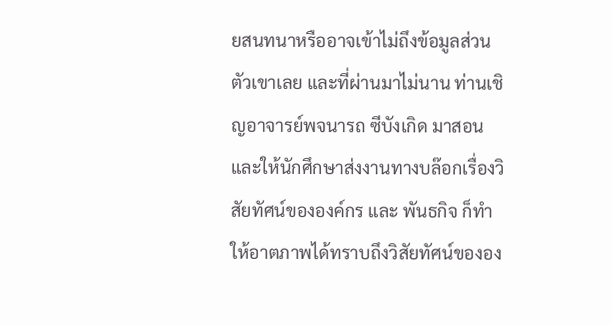ยสนทนาหรืออาจเข้าไม่ถึงข้อมูลส่วนตัวเขาเลย และที่ผ่านมาไม่นาน ท่านเชิญอาจารย์พจนารถ ซีบังเกิด มาสอน และให้นักศึกษาส่งงานทางบล๊อกเรื่องวิสัยทัศน์ขององค์กร และ พันธกิจ ก็ทำให้อาตภาพได้ทราบถึงวิสัยทัศน์ขององ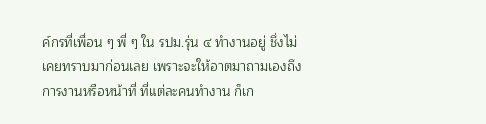ค์กรที่เพื่อน ๆ พี่ ๆ ใน รปม.รุ่น ๔ ทำงานอยู่ ชึ่งไม่เคยทราบมาก่อนเลย เพราะจะให้อาตมาถามเองถึงการงานหรือหน้าที่ ที่แต่ละคนทำงาน ก็เก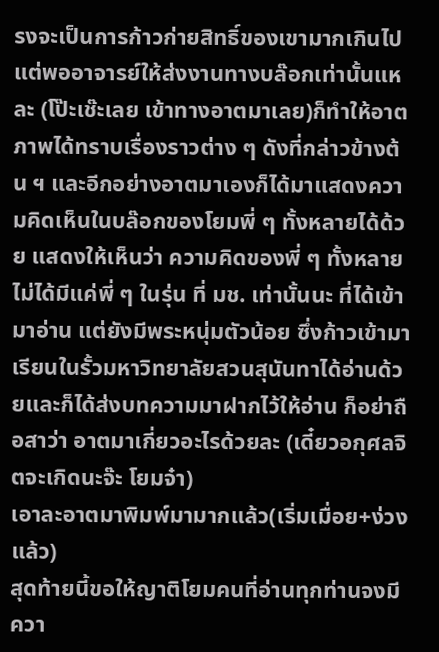รงจะเป็นการก้าวก่ายสิทธิ์ของเขามากเกินไป แต่พออาจารย์ให้ส่งงานทางบล๊อกเท่านั้นแหละ (โป๊ะเช๊ะเลย เข้าทางอาตมาเลย)ก็ทำให้อาตภาพได้ทราบเรื่องราวต่าง ๆ ดังที่กล่าวข้างต้น ฯ และอีกอย่างอาตมาเองก็ได้มาแสดงความคิดเห็นในบล๊อกของโยมพี่ ๆ ทั้งหลายได้ด้วย แสดงให้เห็นว่า ความคิดของพี่ ๆ ทั้งหลาย ไม่ได้มีแค่พี่ ๆ ในรุ่น ที่ มช. เท่านั้นนะ ที่ได้เข้ามาอ่าน แต่ยังมีพระหนุ่มตัวน้อย ซึ่งก้าวเข้ามาเรียนในรั้วมหาวิทยาลัยสวนสุนันทาได้อ่านด้วยและก็ได้ส่งบทความมาฝากไว้ให้อ่าน ก็อย่าถือสาว่า อาตมาเกี่ยวอะไรด้วยละ (เดี๋ยวอกุศลจิตจะเกิดนะจ๊ะ โยมจ๋า)
เอาละอาตมาพิมพ์มามากแล้ว(เริ่มเมื่อย+ง่วงแล้ว)
สุดท้ายนี้ขอให้ญาติโยมคนที่อ่านทุกท่านจงมีควา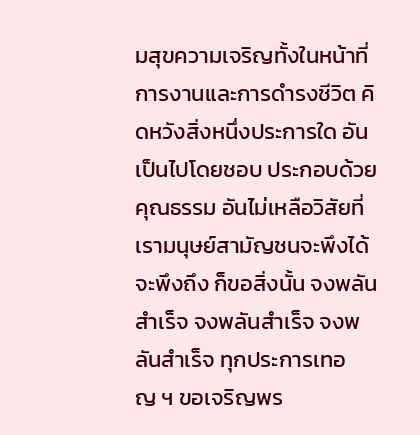มสุขความเจริญทั้งในหน้าที่การงานและการดำรงชีวิต คิดหวังสิ่งหนึ่งประการใด อันเป็นไปโดยชอบ ประกอบด้วยคุณธรรม อันไม่เหลือวิสัยที่เรามนุษย์สามัญชนจะพึงได้จะพึงถึง ก็ขอสิ่งนั้น จงพลันสำเร็จ จงพลันสำเร็จ จงพลันสำเร็จ ทุกประการเทอญ ฯ ขอเจริญพร